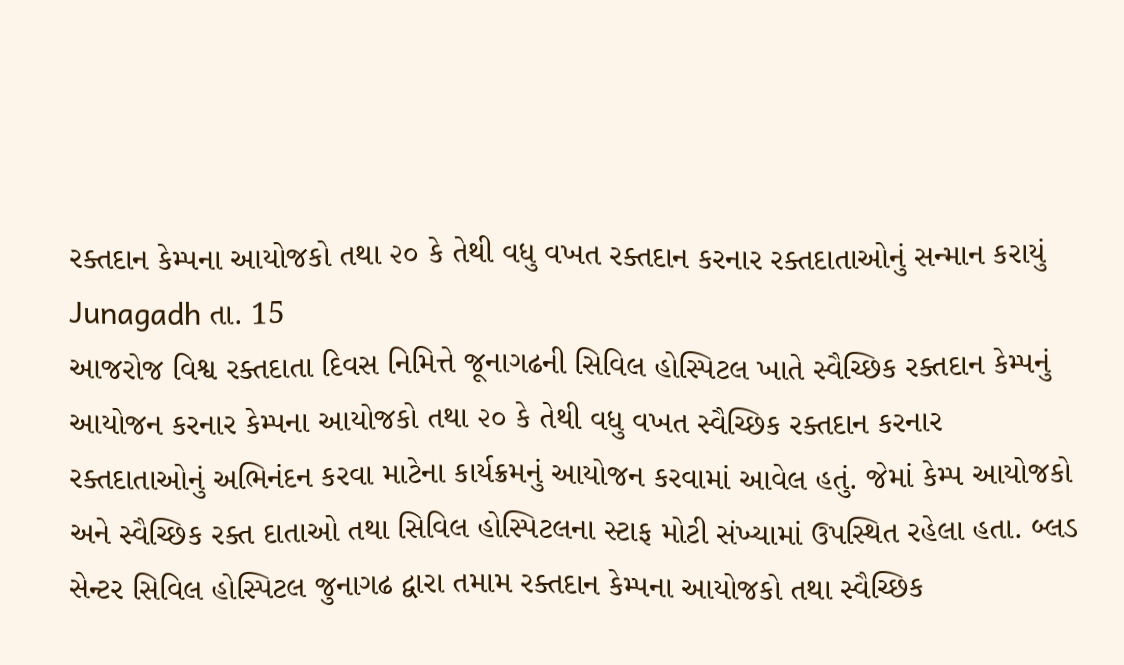રક્તદાન કેમ્પના આયોજકો તથા ૨૦ કે તેથી વધુ વખત રક્તદાન કરનાર રક્તદાતાઓનું સન્માન કરાયું
Junagadh તા. 15
આજરોજ વિશ્વ રક્તદાતા દિવસ નિમિત્તે જૂનાગઢની સિવિલ હોસ્પિટલ ખાતે સ્વૈચ્છિક રક્તદાન કેમ્પનું આયોજન કરનાર કેમ્પના આયોજકો તથા ૨૦ કે તેથી વધુ વખત સ્વૈચ્છિક રક્તદાન કરનાર રક્તદાતાઓનું અભિનંદન કરવા માટેના કાર્યક્રમનું આયોજન કરવામાં આવેલ હતું. જેમાં કેમ્પ આયોજકો અને સ્વૈચ્છિક રક્ત દાતાઓ તથા સિવિલ હોસ્પિટલના સ્ટાફ મોટી સંખ્યામાં ઉપસ્થિત રહેલા હતા. બ્લડ સેન્ટર સિવિલ હોસ્પિટલ જુનાગઢ દ્વારા તમામ રક્તદાન કેમ્પના આયોજકો તથા સ્વૈચ્છિક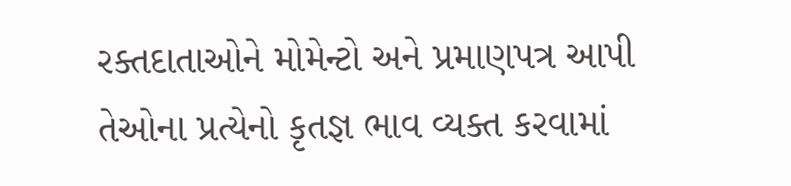રક્તદાતાઓને મોમેન્ટો અને પ્રમાણપત્ર આપી તેઓના પ્રત્યેનો કૃતજ્ઞ ભાવ વ્યક્ત કરવામાં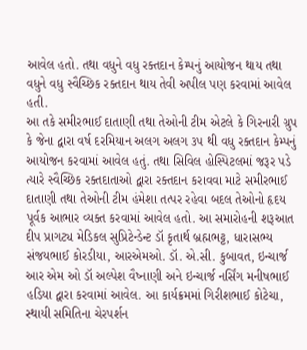આવેલ હતો. તથા વધુને વધુ રક્તદાન કેમ્પનું આયોજન થાય તથા વધુને વધુ સ્વૈચ્છિક રક્તદાન થાય તેવી અપીલ પણ કરવામાં આવેલ હતી.
આ તકે સમીરભાઈ દાતાણી તથા તેઓની ટીમ એટલે કે ગિરનારી ગ્રુપ કે જેના દ્વારા વર્ષ દરમિયાન અલગ અલગ ૩૫ થી વધુ રક્તદાન કેમ્પનું આયોજન કરવામાં આવેલ હતું. તથા સિવિલ હોસ્પિટલમાં જરૂર પડે ત્યારે સ્વૈચ્છિક રક્તદાતાઓ દ્વારા રક્તદાન કરાવવા માટે સમીરભાઈ દાતાણી તથા તેઓની ટીમ હંમેશા તત્પર રહેવા બદલ તેઓનો હૃદય પૂર્વક આભાર વ્યક્ત કરવામાં આવેલ હતો. આ સમારોહની શરૂઆત દીપ પ્રાગટ્ય મેડિકલ સુપ્રિટેન્ડેન્ટ ડૉ કૃતાર્થ બ્રહ્મભટ્ટ, ધારાસભ્ય સંજયભાઈ કોરડીયા, આરએમઓ. ડૉ. એ.સી. કુબાવત, ઇન્ચાર્જ આર એમ ઓ ડૉ અલ્પેશ વૈષ્નાણી અને ઇન્ચાર્જ નર્સિંગ મનીષભાઈ હડિયા દ્વારા કરવામાં આવેલ. આ કાર્યક્રમમાં ગિરીશભાઈ કોટેચા, સ્થાયી સમિતિના ચેરપર્શન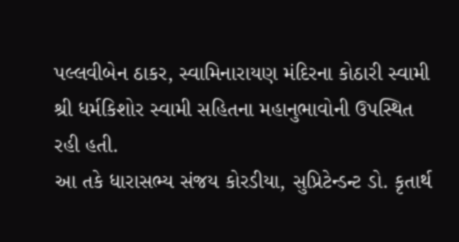પલ્લવીબેન ઠાકર, સ્વામિનારાયણ મંદિરના કોઠારી સ્વામી શ્રી ધર્મકિશોર સ્વામી સહિતના મહાનુભાવોની ઉપસ્થિત રહી હતી.
આ તકે ધારાસભ્ય સંજય કોરડીયા, સુપ્રિટેન્ડન્ટ ડો. કૃતાર્થ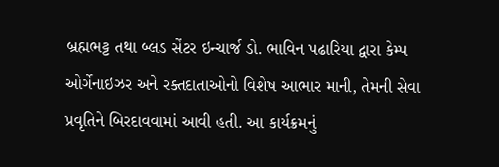બ્રહ્મભટ્ટ તથા બ્લડ સેંટર ઇન્ચાર્જ ડો. ભાવિન પઢારિયા દ્વારા કેમ્પ ઓર્ગેનાઇઝર અને રક્તદાતાઓનો વિશેષ આભાર માની, તેમની સેવા પ્રવૃતિને બિરદાવવામાં આવી હતી. આ કાર્યક્રમનું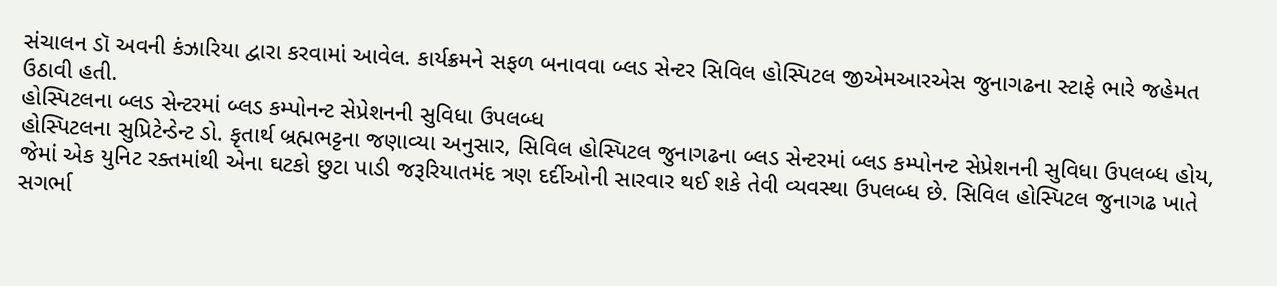સંચાલન ડૉ અવની કંઝારિયા દ્વારા કરવામાં આવેલ. કાર્યક્રમને સફળ બનાવવા બ્લડ સેન્ટર સિવિલ હોસ્પિટલ જીએમઆરએસ જુનાગઢના સ્ટાફે ભારે જહેમત ઉઠાવી હતી.
હોસ્પિટલના બ્લડ સેન્ટરમાં બ્લડ કમ્પોનન્ટ સેપ્રેશનની સુવિધા ઉપલબ્ધ
હોસ્પિટલના સુપ્રિટેન્ડેન્ટ ડો. કૃતાર્થ બ્રહ્મભટ્ટના જણાવ્યા અનુસાર, સિવિલ હોસ્પિટલ જુનાગઢના બ્લડ સેન્ટરમાં બ્લડ કમ્પોનન્ટ સેપ્રેશનની સુવિધા ઉપલબ્ધ હોય, જેમાં એક યુનિટ રક્તમાંથી એના ઘટકો છુટા પાડી જરૂરિયાતમંદ ત્રણ દર્દીઓની સારવાર થઈ શકે તેવી વ્યવસ્થા ઉપલબ્ધ છે. સિવિલ હોસ્પિટલ જુનાગઢ ખાતે સગર્ભા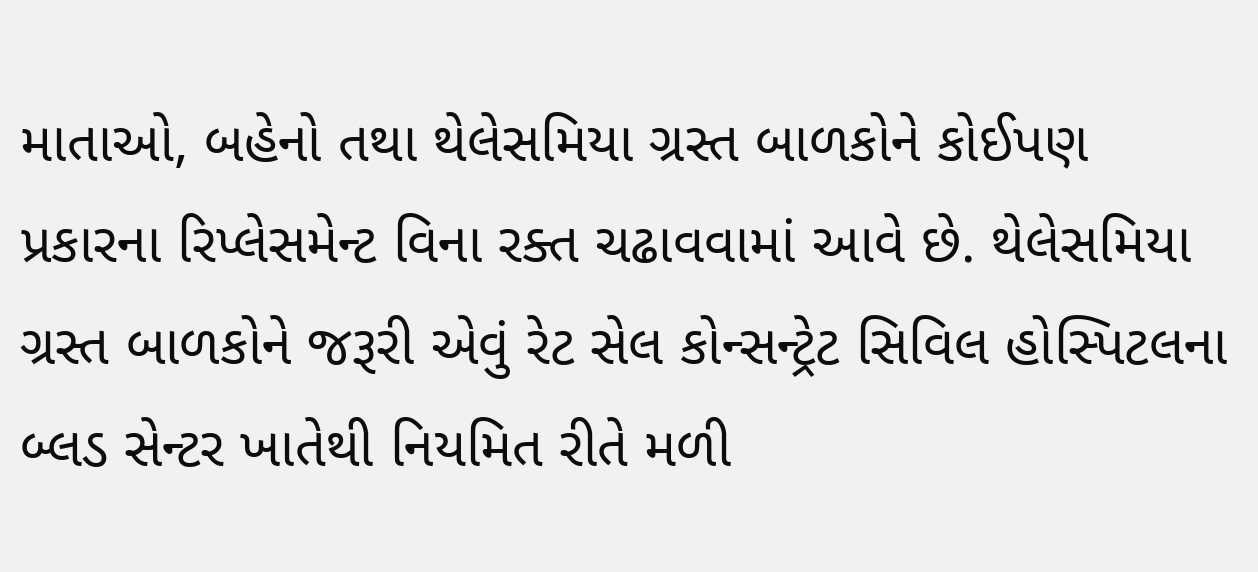માતાઓ, બહેનો તથા થેલેસમિયા ગ્રસ્ત બાળકોને કોઈપણ પ્રકારના રિપ્લેસમેન્ટ વિના રક્ત ચઢાવવામાં આવે છે. થેલેસમિયા ગ્રસ્ત બાળકોને જરૂરી એવું રેટ સેલ કોન્સન્ટ્રેટ સિવિલ હોસ્પિટલના બ્લડ સેન્ટર ખાતેથી નિયમિત રીતે મળી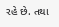રહે છે. તથા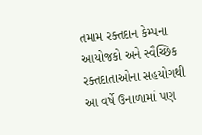તમામ રક્તદાન કેમ્પના આયોજકો અને સ્વૈચ્છિક રક્તદાતાઓના સહયોગથી આ વર્ષે ઉનાળામાં પણ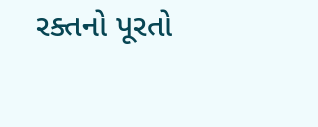રક્તનો પૂરતો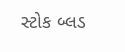સ્ટોક બ્લડ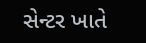સેન્ટર ખાતે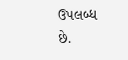ઉપલબ્ધ છે.